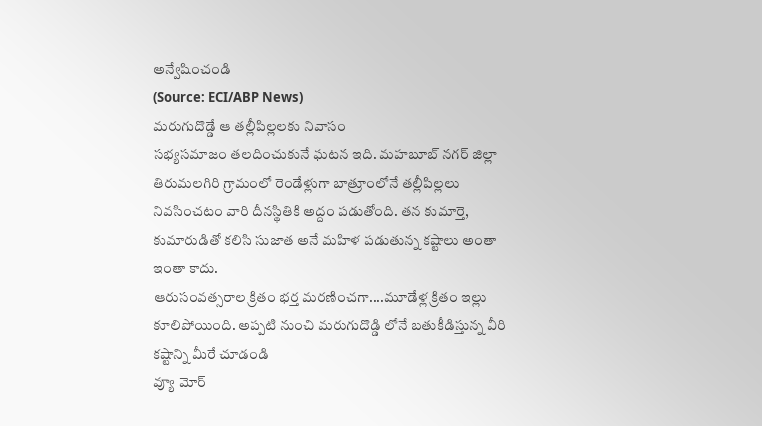అన్వేషించండి
(Source: ECI/ABP News)
మరుగుదొడ్డే ఆ తల్లీపిల్లలకు నివాసం
సభ్యసమాజం తలదించుకునే ఘటన ఇది. మహబూబ్ నగర్ జిల్లా తిరుమలగిరి గ్రామంలో రెండేళ్లుగా బాత్రూంలోనే తల్లీపిల్లలు నివసించటం వారి దీనస్థితికి అద్దం పడుతోంది. తన కుమార్తె, కుమారుడితో కలిసి సుజాత అనే మహిళ పడుతున్న కష్టాలు అంతా ఇంతా కాదు.
ఆరుసంవత్సరాల క్రితం భర్త మరణించగా....మూడేళ్ల క్రితం ఇల్లు కూలిపోయింది. అప్పటి నుంచి మరుగుదొడ్డి లోనే బతుకీడిస్తున్న వీరి కష్టాన్ని మీరే చూడండి
వ్యూ మోర్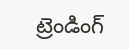ట్రెండింగ్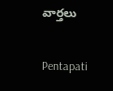వార్తలు

Pentapati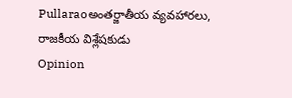Pullaraoఅంతర్జాతీయ వ్యవహారలు, రాజకీయ విశ్లేషకుడు
Opinion